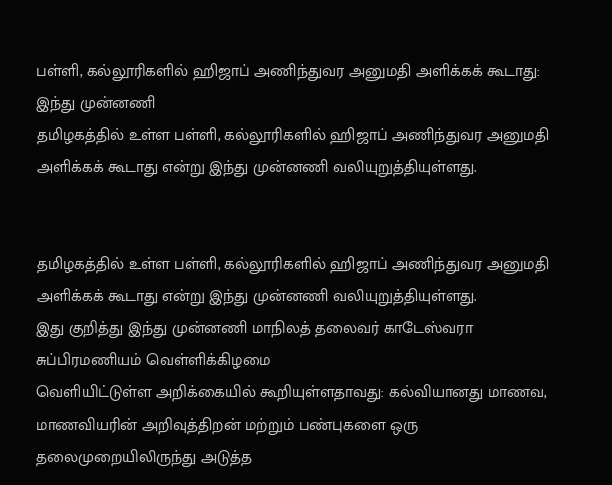பள்ளி, கல்லூரிகளில் ஹிஜாப் அணிந்துவர அனுமதி அளிக்கக் கூடாது: இந்து முன்னணி
தமிழகத்தில் உள்ள பள்ளி, கல்லூரிகளில் ஹிஜாப் அணிந்துவர அனுமதி அளிக்கக் கூடாது என்று இந்து முன்னணி வலியுறுத்தியுள்ளது.


தமிழகத்தில் உள்ள பள்ளி, கல்லூரிகளில் ஹிஜாப் அணிந்துவர அனுமதி அளிக்கக் கூடாது என்று இந்து முன்னணி வலியுறுத்தியுள்ளது.
இது குறித்து இந்து முன்னணி மாநிலத் தலைவர் காடேஸ்வரா சுப்பிரமணியம் வெள்ளிக்கிழமை
வெளியிட்டுள்ள அறிக்கையில் கூறியுள்ளதாவது: கல்வியானது மாணவ, மாணவியரின் அறிவுத்திறன் மற்றும் பண்புகளை ஒரு தலைமுறையிலிருந்து அடுத்த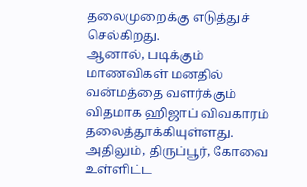தலைமுறைக்கு எடுத்துச் செல்கிறது.
ஆனால், படிக்கும் மாணவிகள் மனதில் வன்மத்தை வளர்க்கும் விதமாக ஹிஜாப் விவகாரம் தலைத்தூக்கியுள்ளது.
அதிலும், திருப்பூர், கோவை உள்ளிட்ட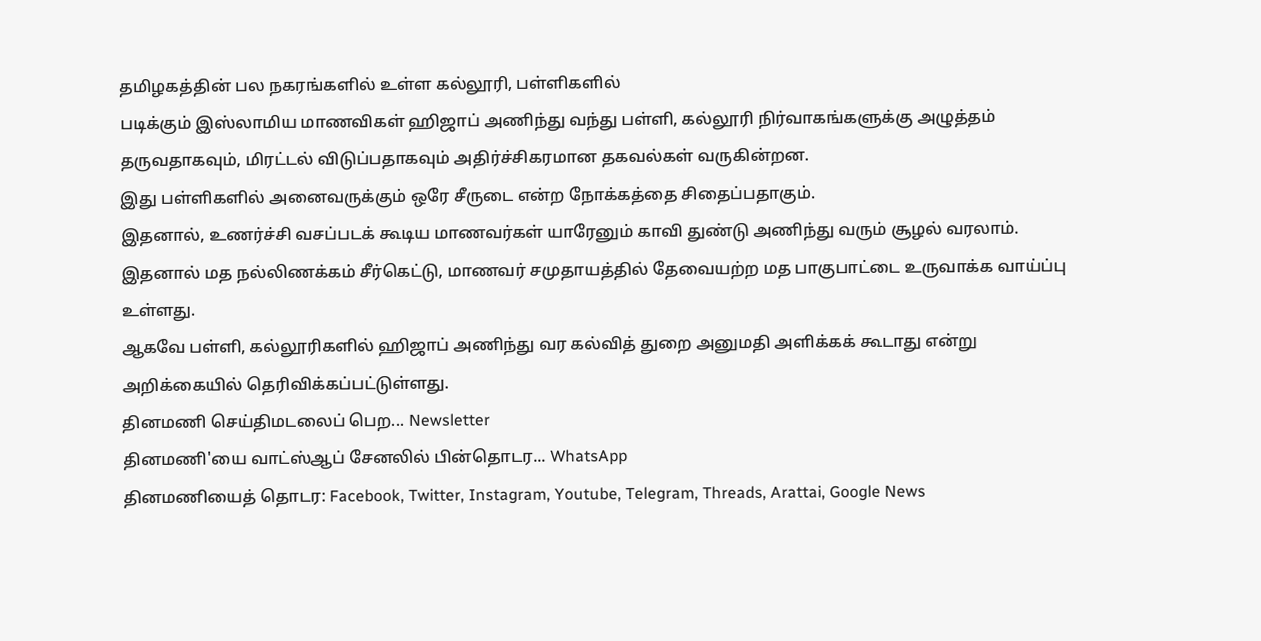தமிழகத்தின் பல நகரங்களில் உள்ள கல்லூரி, பள்ளிகளில்
படிக்கும் இஸ்லாமிய மாணவிகள் ஹிஜாப் அணிந்து வந்து பள்ளி, கல்லூரி நிர்வாகங்களுக்கு அழுத்தம் தருவதாகவும், மிரட்டல் விடுப்பதாகவும் அதிர்ச்சிகரமான தகவல்கள் வருகின்றன.
இது பள்ளிகளில் அனைவருக்கும் ஒரே சீருடை என்ற நோக்கத்தை சிதைப்பதாகும்.
இதனால், உணர்ச்சி வசப்படக் கூடிய மாணவர்கள் யாரேனும் காவி துண்டு அணிந்து வரும் சூழல் வரலாம்.
இதனால் மத நல்லிணக்கம் சீர்கெட்டு, மாணவர் சமுதாயத்தில் தேவையற்ற மத பாகுபாட்டை உருவாக்க வாய்ப்பு உள்ளது.
ஆகவே பள்ளி, கல்லூரிகளில் ஹிஜாப் அணிந்து வர கல்வித் துறை அனுமதி அளிக்கக் கூடாது என்று அறிக்கையில் தெரிவிக்கப்பட்டுள்ளது.
தினமணி செய்திமடலைப் பெற... Newsletter
தினமணி'யை வாட்ஸ்ஆப் சேனலில் பின்தொடர... WhatsApp
தினமணியைத் தொடர: Facebook, Twitter, Instagram, Youtube, Telegram, Threads, Arattai, Google News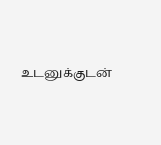உடனுக்குடன்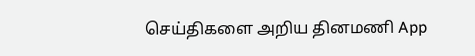செய்திகளை அறிய தினமணி App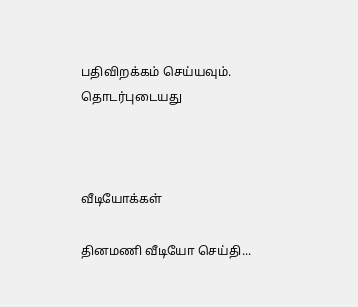பதிவிறக்கம் செய்யவும்.
தொடர்புடையது



வீடியோக்கள்

தினமணி வீடியோ செய்தி...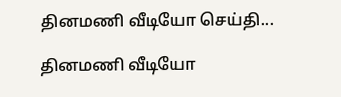தினமணி வீடியோ செய்தி...

தினமணி வீடியோ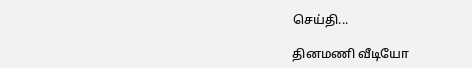செய்தி...

தினமணி வீடியோ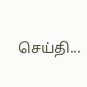செய்தி...